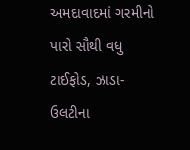અમદાવાદમાં ગરમીનો પારો સૌથી વધુ
ટાઈફોડ, ઝાડા-ઉલટીના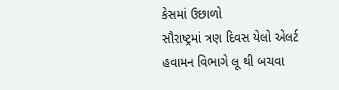કેસમાં ઉછાળો
સૌરાષ્ટ્રમાં ત્રણ દિવસ યેલો એલર્ટ
હવામન વિભાગે લૂ થી બચવા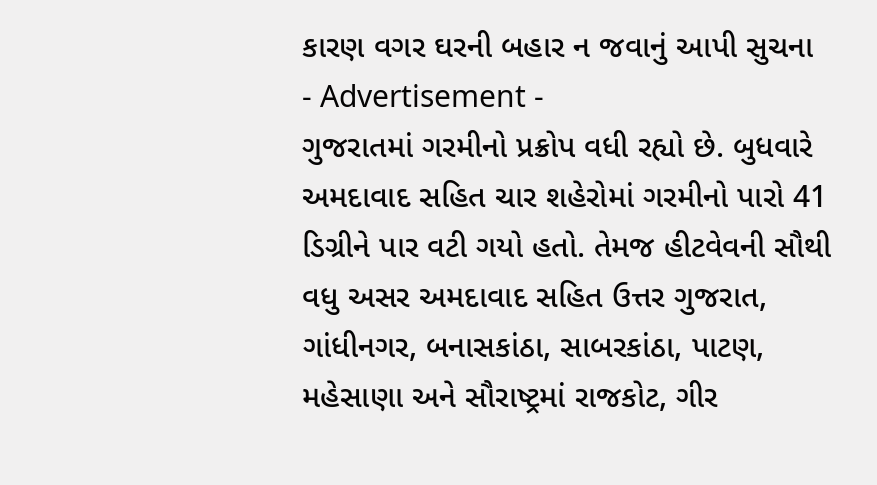કારણ વગર ઘરની બહાર ન જવાનું આપી સુચના
- Advertisement -
ગુજરાતમાં ગરમીનો પ્રક્રોપ વધી રહ્યો છે. બુધવારે અમદાવાદ સહિત ચાર શહેરોમાં ગરમીનો પારો 41 ડિગ્રીને પાર વટી ગયો હતો. તેમજ હીટવેવની સૌથી વધુ અસર અમદાવાદ સહિત ઉત્તર ગુજરાત, ગાંધીનગર, બનાસકાંઠા, સાબરકાંઠા, પાટણ, મહેસાણા અને સૌરાષ્ટ્રમાં રાજકોટ, ગીર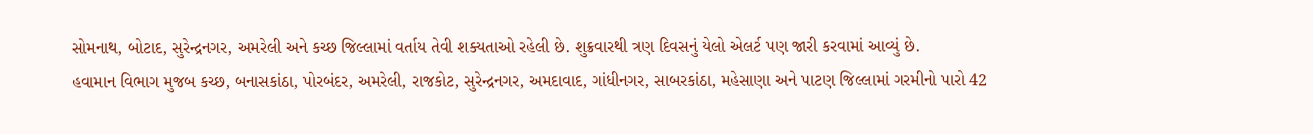સોમનાથ, બોટાદ, સુરેન્દ્રનગર, અમરેલી અને કચ્છ જિલ્લામાં વર્તાય તેવી શક્યતાઓ રહેલી છે. શુક્રવારથી ત્રણ દિવસનું યેલો એલર્ટ પણ જારી કરવામાં આવ્યું છે.
હવામાન વિભાગ મુજબ કચ્છ, બનાસકાંઠા, પોરબંદર, અમરેલી, રાજકોટ, સુરેન્દ્રનગર, અમદાવાદ, ગાંધીનગર, સાબરકાંઠા, મહેસાણા અને પાટણ જિલ્લામાં ગરમીનો પારો 42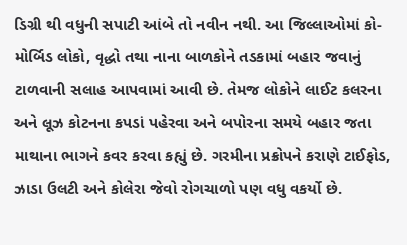ડિગ્રી થી વધુની સપાટી આંબે તો નવીન નથી. આ જિલ્લાઓમાં કો-મોર્બિડ લોકો, વૃદ્ધો તથા નાના બાળકોને તડકામાં બહાર જવાનું ટાળવાની સલાહ આપવામાં આવી છે. તેમજ લોકોને લાઈટ કલરના અને લૂઝ કોટનના કપડાં પહેરવા અને બપોરના સમયે બહાર જતા માથાના ભાગને કવર કરવા કહ્યું છે. ગરમીના પ્રક્રોપને કરાણે ટાઈફોડ, ઝાડા ઉલટી અને કોલેરા જેવો રોગચાળો પણ વધુ વકર્યો છે.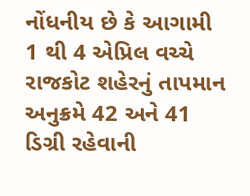નોંધનીય છે કે આગામી 1 થી 4 એપ્રિલ વચ્ચે રાજકોટ શહેરનું તાપમાન અનુક્રમે 42 અને 41 ડિગ્રી રહેવાની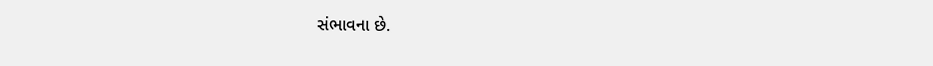સંભાવના છે.